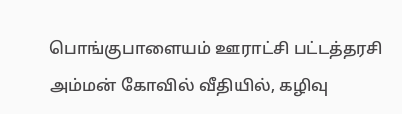பொங்குபாளையம் ஊராட்சி பட்டத்தரசி அம்மன் கோவில் வீதியில், கழிவு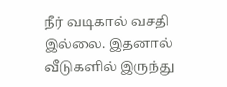நீர் வடிகால் வசதி இல்லை. இதனால் வீடுகளில் இருந்து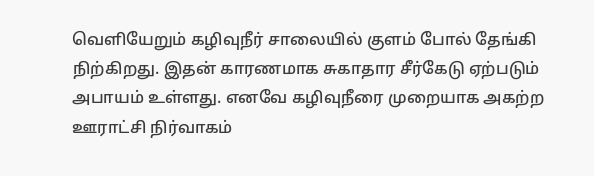வெளியேறும் கழிவுநீர் சாலையில் குளம் போல் தேங்கி நிற்கிறது. இதன் காரணமாக சுகாதார சீர்கேடு ஏற்படும் அபாயம் உள்ளது. எனவே கழிவுநீரை முறையாக அகற்ற ஊராட்சி நிர்வாகம்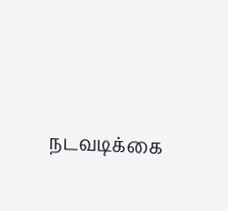நடவடிக்கை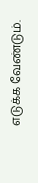எடுக்க வேண்டும்.